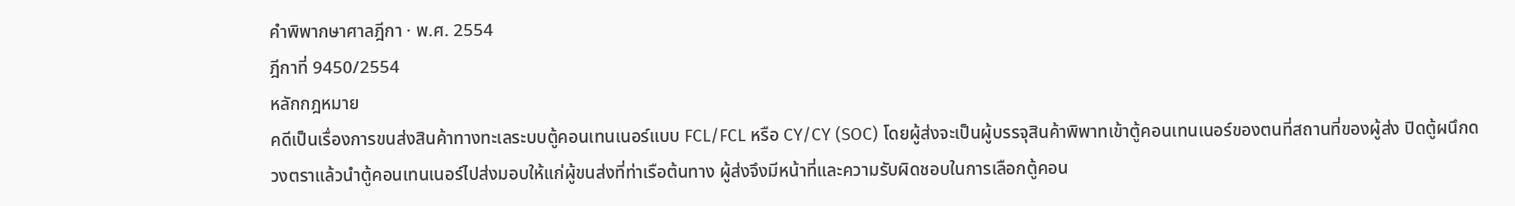คำพิพากษาศาลฎีกา · พ.ศ. 2554
ฎีกาที่ 9450/2554
หลักกฎหมาย
คดีเป็นเรื่องการขนส่งสินค้าทางทะเลระบบตู้คอนเทนเนอร์แบบ FCL/FCL หรือ CY/CY (SOC) โดยผู้ส่งจะเป็นผู้บรรจุสินค้าพิพาทเข้าตู้คอนเทนเนอร์ของตนที่สถานที่ของผู้ส่ง ปิดตู้ผนึกดวงตราแล้วนำตู้คอนเทนเนอร์ไปส่งมอบให้แก่ผู้ขนส่งที่ท่าเรือต้นทาง ผู้ส่งจึงมีหน้าที่และความรับผิดชอบในการเลือกตู้คอน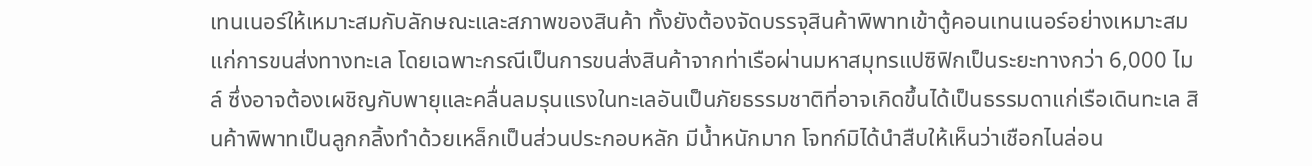เทนเนอร์ให้เหมาะสมกับลักษณะและสภาพของสินค้า ทั้งยังต้องจัดบรรจุสินค้าพิพาทเข้าตู้คอนเทนเนอร์อย่างเหมาะสมแก่การขนส่งทางทะเล โดยเฉพาะกรณีเป็นการขนส่งสินค้าจากท่าเรือผ่านมหาสมุทรแปซิฟิกเป็นระยะทางกว่า 6,000 ไมล์ ซึ่งอาจต้องเผชิญกับพายุและคลื่นลมรุนแรงในทะเลอันเป็นภัยธรรมชาติที่อาจเกิดขึ้นได้เป็นธรรมดาแก่เรือเดินทะเล สินค้าพิพาทเป็นลูกกลิ้งทำด้วยเหล็กเป็นส่วนประกอบหลัก มีน้ำหนักมาก โจทก์มิได้นำสืบให้เห็นว่าเชือกไนล่อน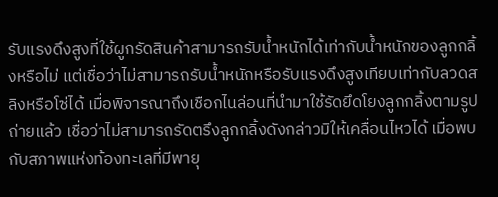รับแรงดึงสูงที่ใช้ผูกรัดสินค้าสามารถรับน้ำหนักได้เท่ากับน้ำหนักของลูกกลิ้งหรือไม่ แต่เชื่อว่าไม่สามารถรับน้ำหนักหรือรับแรงดึงสูงเทียบเท่ากับลวดสลิงหรือโซ่ได้ เมื่อพิจารณาถึงเชือกไนล่อนที่นำมาใช้รัดยึดโยงลูกกลิ้งตามรูปถ่ายแล้ว เชื่อว่าไม่สามารถรัดตรึงลูกกลิ้งดังกล่าวมิให้เคลื่อนไหวได้ เมื่อพบกับสภาพแห่งท้องทะเลที่มีพายุ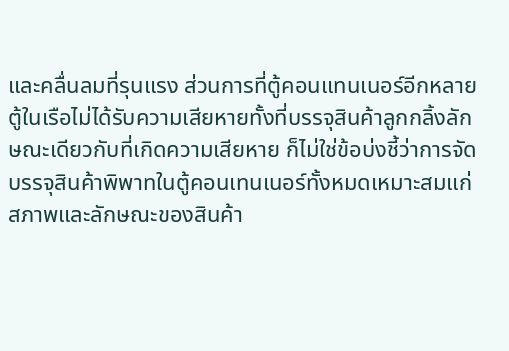และคลื่นลมที่รุนแรง ส่วนการที่ตู้คอนแทนเนอร์อีกหลายตู้ในเรือไม่ได้รับความเสียหายทั้งที่บรรจุสินค้าลูกกลิ้งลักษณะเดียวกับที่เกิดความเสียหาย ก็ไม่ใช่ข้อบ่งชี้ว่าการจัดบรรจุสินค้าพิพาทในตู้คอนเทนเนอร์ทั้งหมดเหมาะสมแก่สภาพและลักษณะของสินค้า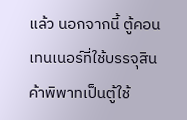แล้ว นอกจากนี้ ตู้คอนเทนเนอร์ที่ใช้บรรจุสินค้าพิพาทเป็นตู้ใช้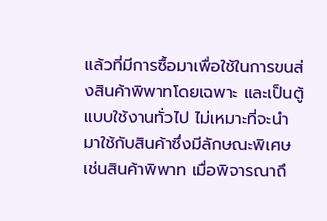แล้วที่มีการซื้อมาเพื่อใช้ในการขนส่งสินค้าพิพาทโดยเฉพาะ และเป็นตู้แบบใช้งานทั่วไป ไม่เหมาะที่จะนำมาใช้กับสินค้าซึ่งมีลักษณะพิเศษเช่นสินค้าพิพาท เมื่อพิจารณาถึ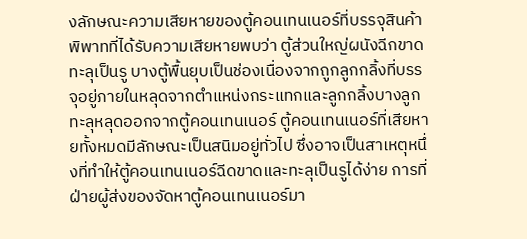งลักษณะความเสียหายของตู้คอนเทนเนอร์ที่บรรจุสินค้าพิพาทที่ได้รับความเสียหายพบว่า ตู้ส่วนใหญ่ผนังฉีกขาดทะลุเป็นรู บางตู้พื้นยุบเป็นช่องเนื่องจากถูกลูกกลิ้งที่บรรจุอยู่ภายในหลุดจากตำแหน่งกระแทกและลูกกลิ้งบางลูกทะลุหลุดออกจากตู้คอนเทนเนอร์ ตู้คอนเทนเนอร์ที่เสียหายทั้งหมดมีลักษณะเป็นสนิมอยู่ทั่วไป ซึ่งอาจเป็นสาเหตุหนึ่งที่ทำให้ตู้คอนเทนเนอร์ฉีดขาดและทะลุเป็นรูได้ง่าย การที่ฝ่ายผู้ส่งของจัดหาตู้คอนเทนเนอร์มา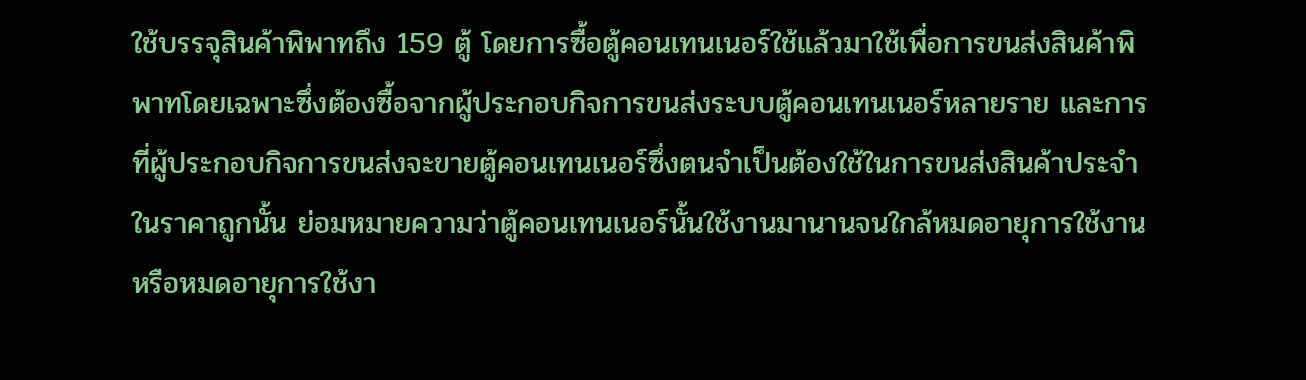ใช้บรรจุสินค้าพิพาทถึง 159 ตู้ โดยการซื้อตู้คอนเทนเนอร์ใช้แล้วมาใช้เพื่อการขนส่งสินค้าพิพาทโดยเฉพาะซึ่งต้องซื้อจากผู้ประกอบกิจการขนส่งระบบตู้คอนเทนเนอร์หลายราย และการที่ผู้ประกอบกิจการขนส่งจะขายตู้คอนเทนเนอร์ซึ่งตนจำเป็นต้องใช้ในการขนส่งสินค้าประจำในราคาถูกนั้น ย่อมหมายความว่าตู้คอนเทนเนอร์นั้นใช้งานมานานจนใกล้หมดอายุการใช้งานหรือหมดอายุการใช้งา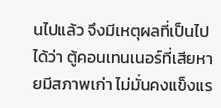นไปแล้ว จึงมีเหตุผลที่เป็นไปได้ว่า ตู้คอนเทนเนอร์ที่เสียหายมีสภาพเก่า ไม่มั่นคงแข็งแร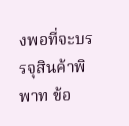งพอที่จะบรรจุสินค้าพิพาท ข้อ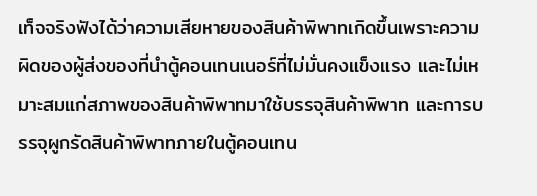เท็จจริงฟังได้ว่าความเสียหายของสินค้าพิพาทเกิดขึ้นเพราะความผิดของผู้ส่งของที่นำตู้คอนเทนเนอร์ที่ไม่มั่นคงแข็งแรง และไม่เหมาะสมแก่สภาพของสินค้าพิพาทมาใช้บรรจุสินค้าพิพาท และการบรรจุผูกรัดสินค้าพิพาทภายในตู้คอนเทน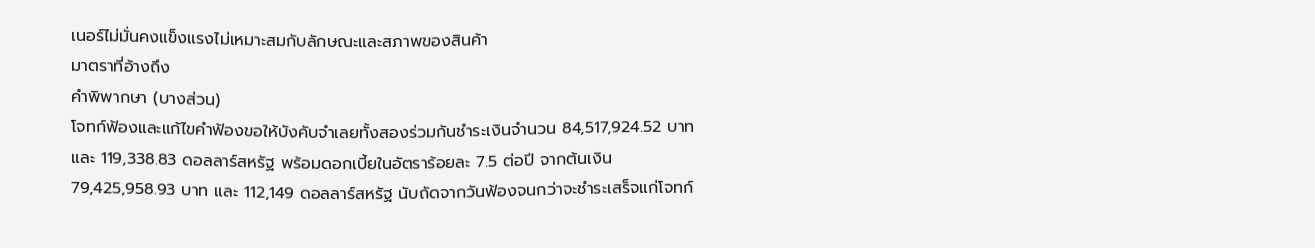เนอร์ไม่มั่นคงแข็งแรงไม่เหมาะสมกับลักษณะและสภาพของสินค้า
มาตราที่อ้างถึง
คำพิพากษา (บางส่วน)
โจทก์ฟ้องและแก้ไขคำฟ้องขอให้บังคับจำเลยทั้งสองร่วมกันชำระเงินจำนวน 84,517,924.52 บาท และ 119,338.83 ดอลลาร์สหรัฐ พร้อมดอกเบี้ยในอัตราร้อยละ 7.5 ต่อปี จากต้นเงิน 79,425,958.93 บาท และ 112,149 ดอลลาร์สหรัฐ นับถัดจากวันฟ้องจนกว่าจะชำระเสร็จแก่โจทก์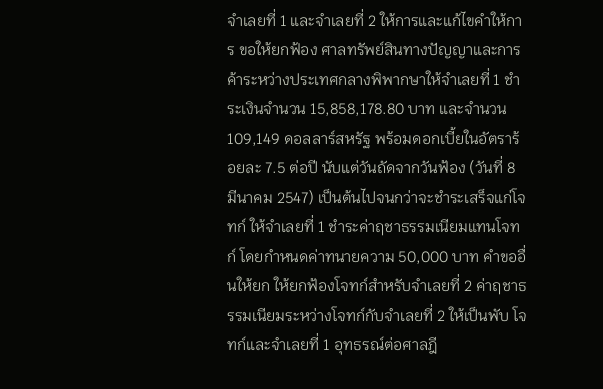จำเลยที่ 1 และจำเลยที่ 2 ให้การและแก้ไขคำให้การ ขอให้ยกฟ้อง ศาลทรัพย์สินทางปัญญาและการค้าระหว่างประเทศกลางพิพากษาให้จำเลยที่ 1 ชำระเงินจำนวน 15,858,178.80 บาท และจำนวน 109,149 ดอลลาร์สหรัฐ พร้อมดอกเบี้ยในอัตราร้อยละ 7.5 ต่อปี นับแต่วันถัดจากวันฟ้อง (วันที่ 8 มีนาคม 2547) เป็นต้นไปจนกว่าจะชำระเสร็จแก่โจทก์ ให้จำเลยที่ 1 ชำระค่าฤชาธรรมเนียมแทนโจทก์ โดยกำหนดค่าทนายความ 50,000 บาท คำขออื่นให้ยก ให้ยกฟ้องโจทก์สำหรับจำเลยที่ 2 ค่าฤชาธรรมเนียมระหว่างโจทก์กับจำเลยที่ 2 ให้เป็นพับ โจทก์และจำเลยที่ 1 อุทธรณ์ต่อศาลฎี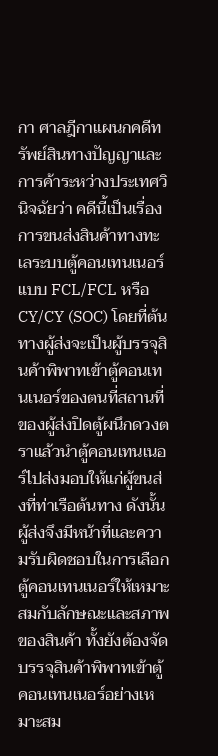กา ศาลฎีกาแผนกคดีทรัพย์สินทางปัญญาและการค้าระหว่างประเทศวินิจฉัยว่า คดีนี้เป็นเรื่องการขนส่งสินค้าทางทะเลระบบตู้คอนเทนเนอร์แบบ FCL/FCL หรือ CY/CY (SOC) โดยที่ต้นทางผู้ส่งจะเป็นผู้บรรจุสินค้าพิพาทเข้าตู้คอนเทนเนอร์ของตนที่สถานที่ของผู้ส่งปิดตู้ผนึกดวงตราแล้วนำตู้คอนเทนเนอร์ไปส่งมอบให้แก่ผู้ขนส่งที่ท่าเรือต้นทาง ดังนั้นผู้ส่งจึงมีหน้าที่และความรับผิดชอบในการเลือกตู้คอนเทนเนอร์ให้เหมาะสมกับลักษณะและสภาพของสินค้า ทั้งยังต้องจัดบรรจุสินค้าพิพาทเข้าตู้คอนเทนเนอร์อย่างเหมาะสม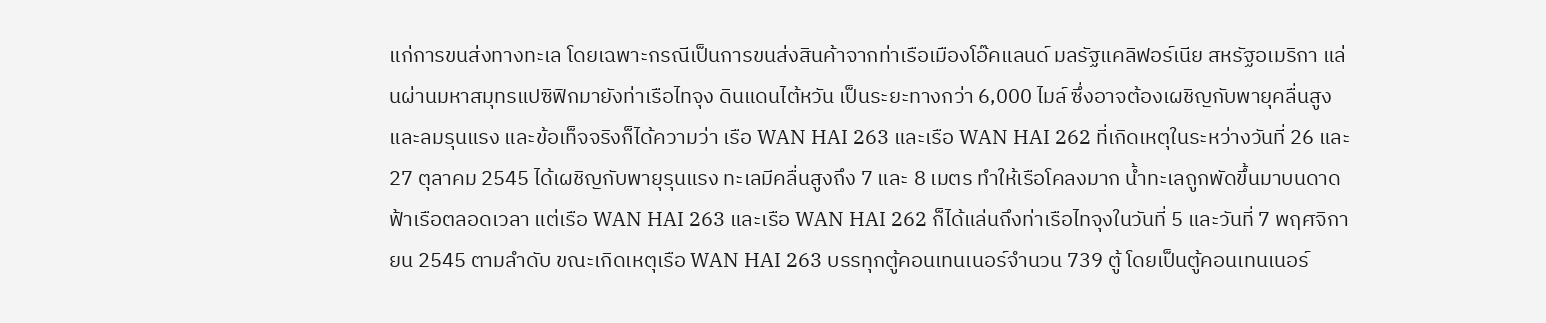แก่การขนส่งทางทะเล โดยเฉพาะกรณีเป็นการขนส่งสินค้าจากท่าเรือเมืองโอ๊คแลนด์ มลรัฐแคลิฟอร์เนีย สหรัฐอเมริกา แล่นผ่านมหาสมุทรแปซิฟิกมายังท่าเรือไทจุง ดินแดนไต้หวัน เป็นระยะทางกว่า 6,000 ไมล์ ซึ่งอาจต้องเผชิญกับพายุคลื่นสูงและลมรุนแรง และข้อเท็จจริงก็ได้ความว่า เรือ WAN HAI 263 และเรือ WAN HAI 262 ที่เกิดเหตุในระหว่างวันที่ 26 และ 27 ตุลาคม 2545 ได้เผชิญกับพายุรุนแรง ทะเลมีคลื่นสูงถึง 7 และ 8 เมตร ทำให้เรือโคลงมาก น้ำทะเลถูกพัดขึ้นมาบนดาดฟ้าเรือตลอดเวลา แต่เรือ WAN HAI 263 และเรือ WAN HAI 262 ก็ได้แล่นถึงท่าเรือไทจุงในวันที่ 5 และวันที่ 7 พฤศจิกายน 2545 ตามลำดับ ขณะเกิดเหตุเรือ WAN HAI 263 บรรทุกตู้คอนเทนเนอร์จำนวน 739 ตู้ โดยเป็นตู้คอนเทนเนอร์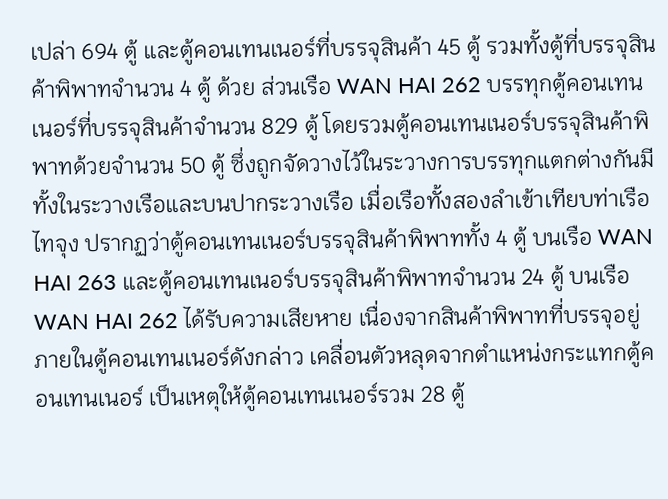เปล่า 694 ตู้ และตู้คอนเทนเนอร์ที่บรรจุสินค้า 45 ตู้ รวมทั้งตู้ที่บรรจุสินค้าพิพาทจำนวน 4 ตู้ ด้วย ส่วนเรือ WAN HAI 262 บรรทุกตู้คอนเทนเนอร์ที่บรรจุสินค้าจำนวน 829 ตู้ โดยรวมตู้คอนเทนเนอร์บรรจุสินค้าพิพาทด้วยจำนวน 50 ตู้ ซึ่งถูกจัดวางไว้ในระวางการบรรทุกแตกต่างกันมีทั้งในระวางเรือและบนปากระวางเรือ เมื่อเรือทั้งสองลำเข้าเทียบท่าเรือไทจุง ปรากฏว่าตู้คอนเทนเนอร์บรรจุสินค้าพิพาททั้ง 4 ตู้ บนเรือ WAN HAI 263 และตู้คอนเทนเนอร์บรรจุสินค้าพิพาทจำนวน 24 ตู้ บนเรือ WAN HAI 262 ได้รับความเสียหาย เนื่องจากสินค้าพิพาทที่บรรจุอยู่ภายในตู้คอนเทนเนอร์ดังกล่าว เคลื่อนตัวหลุดจากตำแหน่งกระแทกตู้คอนเทนเนอร์ เป็นเหตุให้ตู้คอนเทนเนอร์รวม 28 ตู้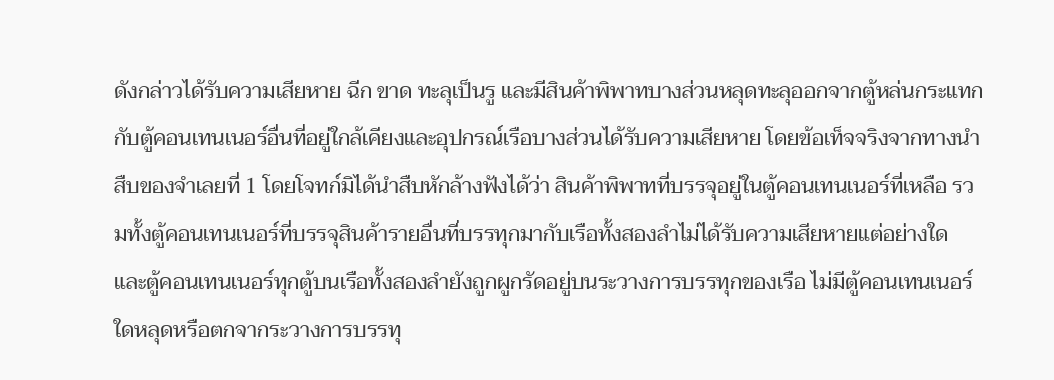ดังกล่าวได้รับความเสียหาย ฉีก ขาด ทะลุเป็นรู และมีสินค้าพิพาทบางส่วนหลุดทะลุออกจากตู้หล่นกระแทกกับตู้คอนเทนเนอร์อื่นที่อยู่ใกล้เคียงและอุปกรณ์เรือบางส่วนได้รับความเสียหาย โดยข้อเท็จจริงจากทางนำสืบของจำเลยที่ 1 โดยโจทก์มิได้นำสืบหักล้างฟังได้ว่า สินค้าพิพาทที่บรรจุอยู่ในตู้คอนเทนเนอร์ที่เหลือ รวมทั้งตู้คอนเทนเนอร์ที่บรรจุสินค้ารายอื่นที่บรรทุกมากับเรือทั้งสองลำไม่ได้รับความเสียหายแต่อย่างใด และตู้คอนเทนเนอร์ทุกตู้บนเรือทั้งสองลำยังถูกผูกรัดอยู่บนระวางการบรรทุกของเรือ ไม่มีตู้คอนเทนเนอร์ใดหลุดหรือตกจากระวางการบรรทุ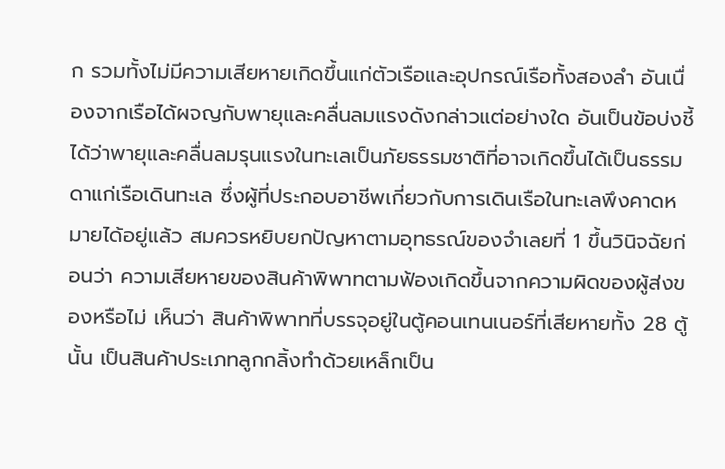ก รวมทั้งไม่มีความเสียหายเกิดขึ้นแก่ตัวเรือและอุปกรณ์เรือทั้งสองลำ อันเนื่องจากเรือได้ผจญกับพายุและคลื่นลมแรงดังกล่าวแต่อย่างใด อันเป็นข้อบ่งชี้ได้ว่าพายุและคลื่นลมรุนแรงในทะเลเป็นภัยธรรมชาติที่อาจเกิดขึ้นได้เป็นธรรมดาแก่เรือเดินทะเล ซึ่งผู้ที่ประกอบอาชีพเกี่ยวกับการเดินเรือในทะเลพึงคาดหมายได้อยู่แล้ว สมควรหยิบยกปัญหาตามอุทธรณ์ของจำเลยที่ 1 ขึ้นวินิจฉัยก่อนว่า ความเสียหายของสินค้าพิพาทตามฟ้องเกิดขึ้นจากความผิดของผู้ส่งของหรือไม่ เห็นว่า สินค้าพิพาทที่บรรจุอยู่ในตู้คอนเทนเนอร์ที่เสียหายทั้ง 28 ตู้ นั้น เป็นสินค้าประเภทลูกกลิ้งทำด้วยเหล็กเป็น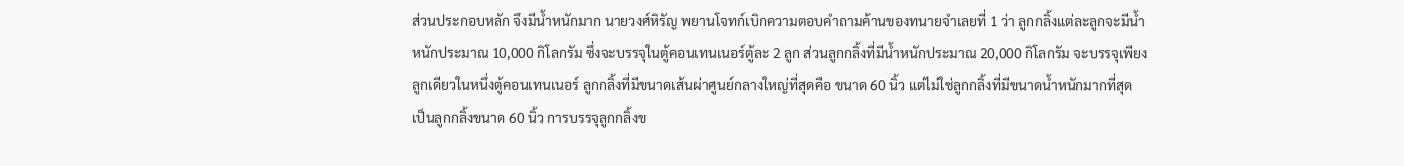ส่วนประกอบหลัก จึงมีน้ำหนักมาก นายวงศ์หิรัญ พยานโจทก์เบิกความตอบคำถามค้านของทนายจำเลยที่ 1 ว่า ลูกกลิ้งแต่ละลูกจะมีน้ำหนักประมาณ 10,000 กิโลกรัม ซึ่งจะบรรจุในตู้คอนเทนเนอร์ตู้ละ 2 ลูก ส่วนลูกกลิ้งที่มีน้ำหนักประมาณ 20,000 กิโลกรัม จะบรรจุเพียงลูกเดียวในหนึ่งตู้คอนเทนเนอร์ ลูกกลิ้งที่มีขนาดเส้นผ่าศูนย์กลางใหญ่ที่สุดคือ ขนาด 60 นิ้ว แต่ไม่ใช่ลูกกลิ้งที่มีขนาดน้ำหนักมากที่สุด เป็นลูกกลิ้งขนาด 60 นิ้ว การบรรจุลูกกลิ้งข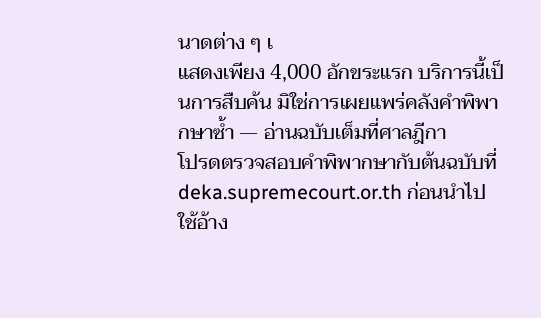นาดต่าง ๆ เ
แสดงเพียง 4,000 อักขระแรก บริการนี้เป็นการสืบค้น มิใช่การเผยแพร่คลังคำพิพากษาซ้ำ — อ่านฉบับเต็มที่ศาลฎีกา
โปรดตรวจสอบคำพิพากษากับต้นฉบับที่ deka.supremecourt.or.th ก่อนนำไปใช้อ้าง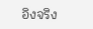อิงจริง